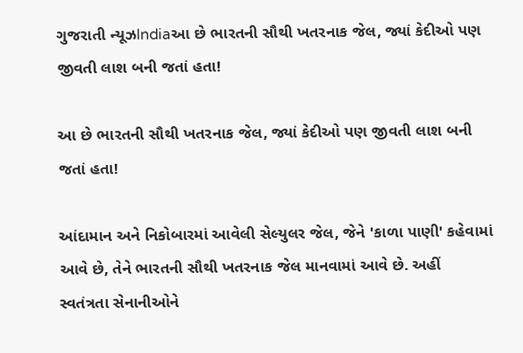ગુજરાતી ન્યૂઝIndiaઆ છે ભારતની સૌથી ખતરનાક જેલ, જ્યાં કેદીઓ પણ જીવતી લાશ બની જતાં હતા!

આ છે ભારતની સૌથી ખતરનાક જેલ, જ્યાં કેદીઓ પણ જીવતી લાશ બની જતાં હતા!

આંદામાન અને નિકોબારમાં આવેલી સેલ્યુલર જેલ, જેને 'કાળા પાણી' કહેવામાં આવે છે, તેને ભારતની સૌથી ખતરનાક જેલ માનવામાં આવે છે. અહીં સ્વતંત્રતા સેનાનીઓને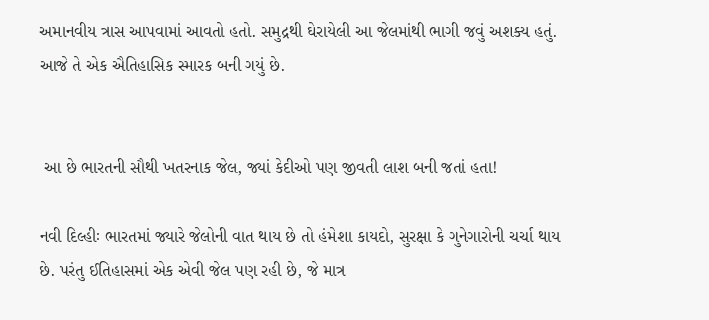અમાનવીય ત્રાસ આપવામાં આવતો હતો. સમુદ્રથી ઘેરાયેલી આ જેલમાંથી ભાગી જવું અશક્ય હતું. આજે તે એક ઐતિહાસિક સ્મારક બની ગયું છે.


 આ છે ભારતની સૌથી ખતરનાક જેલ, જ્યાં કેદીઓ પણ જીવતી લાશ બની જતાં હતા!

નવી દિલ્હીઃ ભારતમાં જ્યારે જેલોની વાત થાય છે તો હંમેશા કાયદો, સુરક્ષા કે ગુનેગારોની ચર્ચા થાય છે. પરંતુ ઈતિહાસમાં એક એવી જેલ પણ રહી છે, જે માત્ર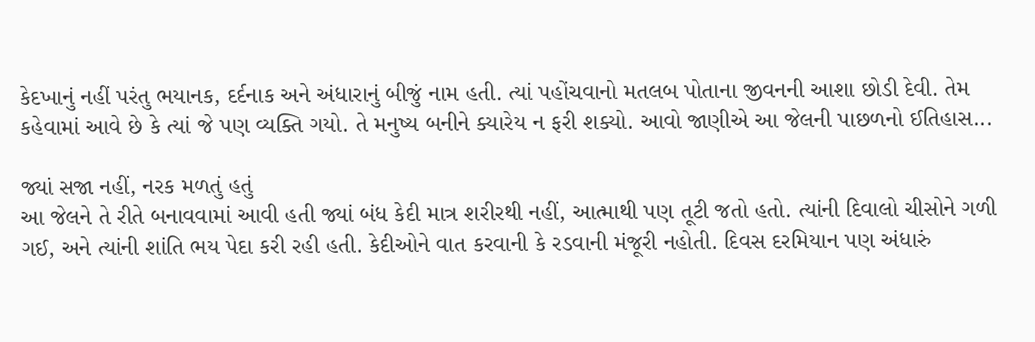કેદખાનું નહીં પરંતુ ભયાનક, દર્દનાક અને અંધારાનું બીજું નામ હતી. ત્યાં પહોંચવાનો મતલબ પોતાના જીવનની આશા છોડી દેવી. તેમ કહેવામાં આવે છે કે ત્યાં જે પણ વ્યક્તિ ગયો. તે મનુષ્ય બનીને ક્યારેય ન ફરી શક્યો. આવો જાણીએ આ જેલની પાછળનો ઈતિહાસ...

જ્યાં સજા નહીં, નરક મળતું હતું
આ જેલને તે રીતે બનાવવામાં આવી હતી જ્યાં બંધ કેદી માત્ર શરીરથી નહીં, આત્માથી પણ તૂટી જતો હતો. ત્યાંની દિવાલો ચીસોને ગળી ગઈ, અને ત્યાંની શાંતિ ભય પેદા કરી રહી હતી. કેદીઓને વાત કરવાની કે રડવાની મંજૂરી નહોતી. દિવસ દરમિયાન પણ અંધારું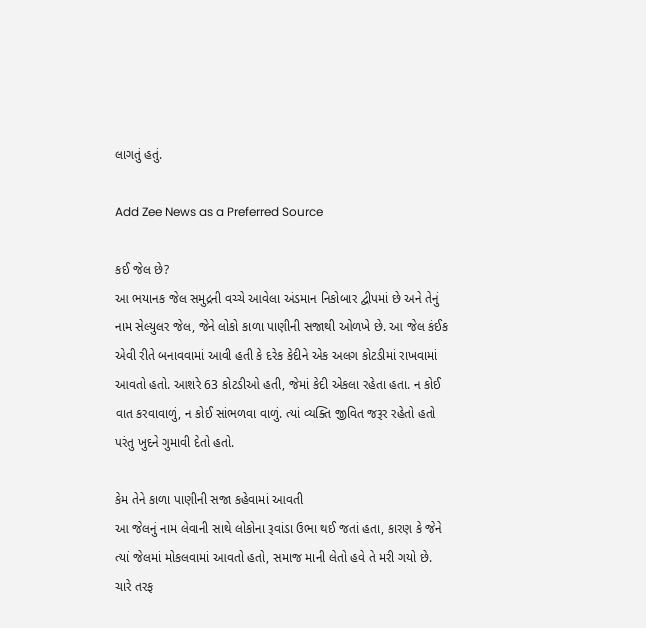લાગતું હતું.

Add Zee News as a Preferred Source

કઈ જેલ છે?
આ ભયાનક જેલ સમુદ્રની વચ્ચે આવેલા અંડમાન નિકોબાર દ્વીપમાં છે અને તેનું નામ સેલ્યુલર જેલ, જેને લોકો કાળા પાણીની સજાથી ઓળખે છે. આ જેલ કંઈક એવી રીતે બનાવવામાં આવી હતી કે દરેક કેદીને એક અલગ કોટડીમાં રાખવામાં આવતો હતો. આશરે 63 કોટડીઓ હતી, જેમાં કેદી એકલા રહેતા હતા. ન કોઈ વાત કરવાવાળું, ન કોઈ સાંભળવા વાળું. ત્યાં વ્યક્તિ જીવિત જરૂર રહેતો હતો પરંતુ ખુદને ગુમાવી દેતો હતો.

કેમ તેને કાળા પાણીની સજા કહેવામાં આવતી
આ જેલનું નામ લેવાની સાથે લોકોના રૂવાંડા ઉભા થઈ જતાં હતા, કારણ કે જેને ત્યાં જેલમાં મોકલવામાં આવતો હતો, સમાજ માની લેતો હવે તે મરી ગયો છે. ચારે તરફ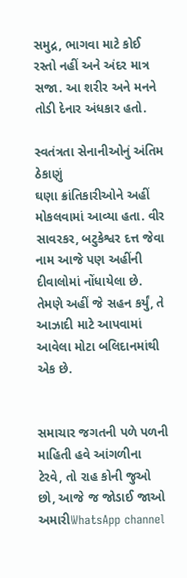સમુદ્ર, ભાગવા માટે કોઈ રસ્તો નહીં અને અંદર માત્ર સજા. આ શરીર અને મનને તોડી દેનાર અંધકાર હતો.

સ્વતંત્રતા સેનાનીઓનું અંતિમ ઠેકાણું
ઘણા ક્રાંતિકારીઓને અહીં મોકલવામાં આવ્યા હતા. વીર સાવરકર, બટુકેશ્વર દત્ત જેવા નામ આજે પણ અહીંની દીવાલોમાં નોંધાયેલા છે. તેમણે અહીં જે સહન કર્યું, તે આઝાદી માટે આપવામાં આવેલા મોટા બલિદાનમાંથી એક છે.


સમાચાર જગતની પળે પળની માહિતી હવે આંગળીના ટેરવે, તો રાહ કોની જુઓ છો, આજે જ જોડાઈ જાઓ અમારીWhatsApp channel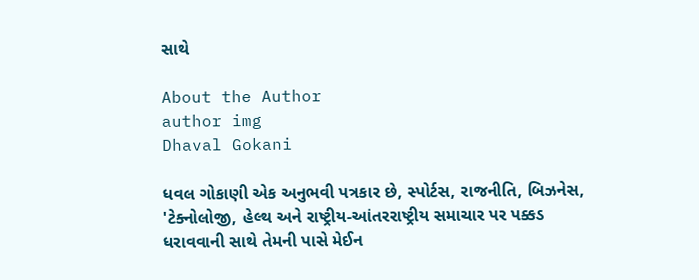સાથે

About the Author
author img
Dhaval Gokani

ધવલ ગોકાણી એક અનુભવી પત્રકાર છે, સ્પોર્ટસ, રાજનીતિ, બિઝનેસ, 'ટેક્નોલોજી, હેલ્થ અને રાષ્ટ્રીય-આંતરરાષ્ટ્રીય સમાચાર પર પક્કડ ધરાવવાની સાથે તેમની પાસે મેઈન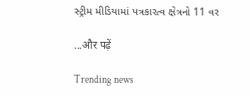સ્ટ્રીમ મીડિયામાં પત્રકારત્વ ક્ષેત્રનો 11 વર

...और पढ़ें

Trending news